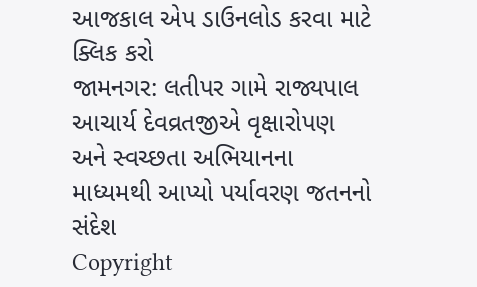આજકાલ એપ ડાઉનલોડ કરવા માટે ક્લિક કરો
જામનગર: લતીપર ગામે રાજ્યપાલ આચાર્ય દેવવ્રતજીએ વૃક્ષારોપણ અને સ્વચ્છતા અભિયાનના માધ્યમથી આપ્યો પર્યાવરણ જતનનો સંદેશ
Copyright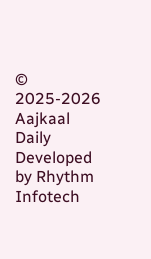© 2025-2026 Aajkaal Daily
Developed by Rhythm Infotech